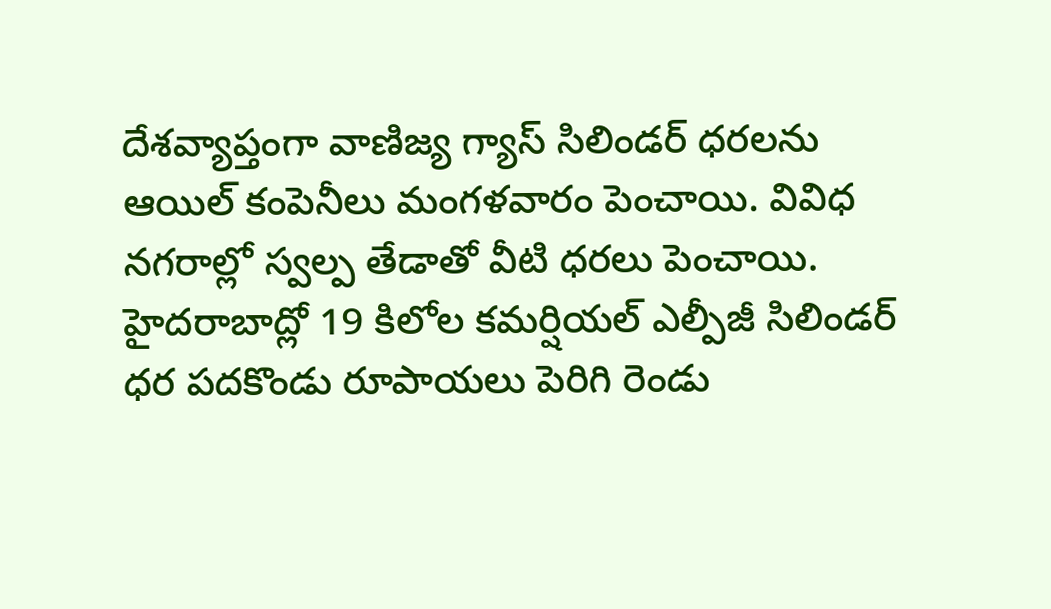దేశవ్యాప్తంగా వాణిజ్య గ్యాస్ సిలిండర్ ధరలను ఆయిల్ కంపెనీలు మంగళవారం పెంచాయి. వివిధ నగరాల్లో స్వల్ప తేడాతో వీటి ధరలు పెంచాయి. హైదరాబాద్లో 19 కిలోల కమర్షియల్ ఎల్పీజీ సిలిండర్ ధర పదకొండు రూపాయలు పెరిగి రెండు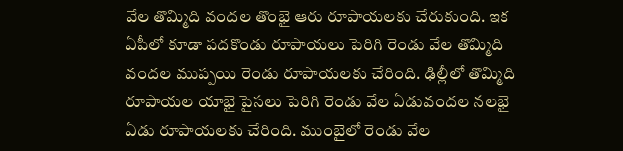వేల తొమ్మిది వందల తొంభై ఆరు రూపాయలకు చేరుకుంది. ఇక ఏపీలో కూడా పదకొండు రూపాయలు పెరిగి రెండు వేల తొమ్మిది వందల ముప్పయి రెండు రూపాయలకు చేరింది. ఢిల్లీలో తొమ్మిది రూపాయల యాభై పైసలు పెరిగి రెండు వేల ఏడువందల నలభై ఏడు రూపాయలకు చేరింది. ముంబైలో రెండు వేల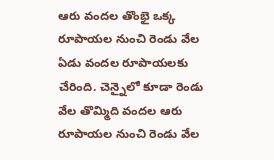ఆరు వందల తొంభై ఒక్క రూపాయల నుంచి రెండు వేల ఏడు వందల రూపాయలకు చేరింది. చెన్నైలో కూడా రెండు వేల తొమ్మిది వందల ఆరు రూపాయల నుంచి రెండు వేల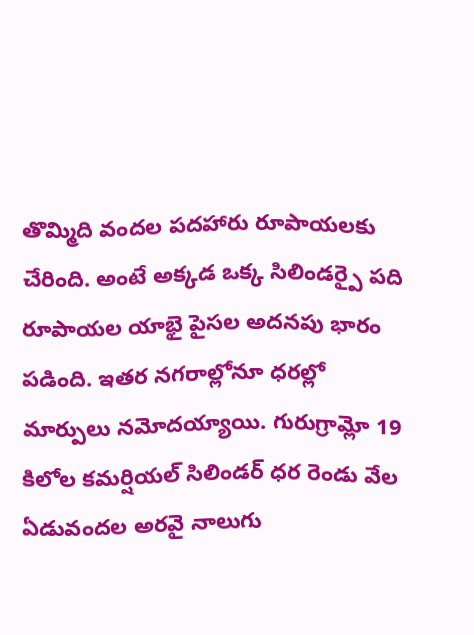తొమ్మిది వందల పదహారు రూపాయలకు చేరింది. అంటే అక్కడ ఒక్క సిలిండర్పై పది రూపాయల యాభై పైసల అదనపు భారం పడింది. ఇతర నగరాల్లోనూ ధరల్లో మార్పులు నమోదయ్యాయి. గురుగ్రామ్లో 19 కిలోల కమర్షియల్ సిలిండర్ ధర రెండు వేల ఏడువందల అరవై నాలుగు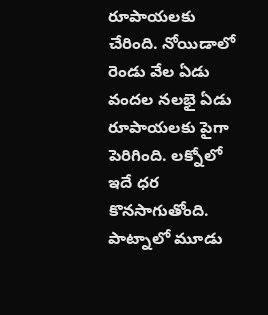రూపాయలకు చేరింది. నోయిడాలో రెండు వేల ఏడు వందల నలభై ఏడు రూపాయలకు పైగా పెరిగింది. లక్నోలో ఇదే ధర కొనసాగుతోంది. పాట్నాలో మూడు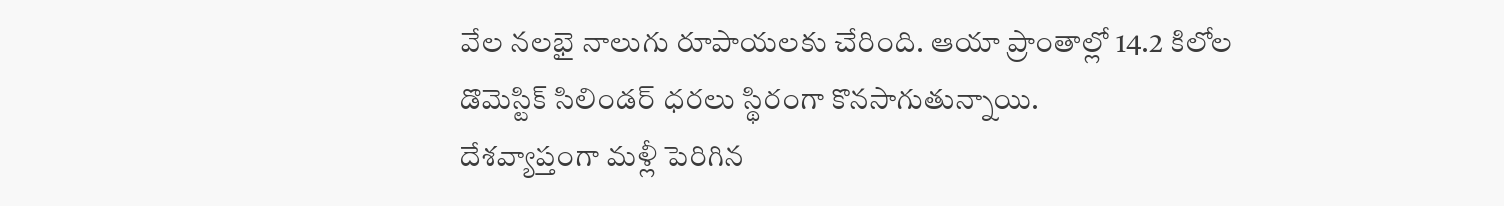వేల నలభై నాలుగు రూపాయలకు చేరింది. ఆయా ప్రాంతాల్లో 14.2 కిలోల డొమెస్టిక్ సిలిండర్ ధరలు స్థిరంగా కొనసాగుతున్నాయి.
దేశవ్యాప్తంగా మళ్లీ పెరిగిన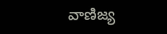వాణిజ్య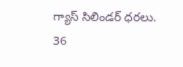గ్యాస్ సిలిండర్ ధరలు.
36